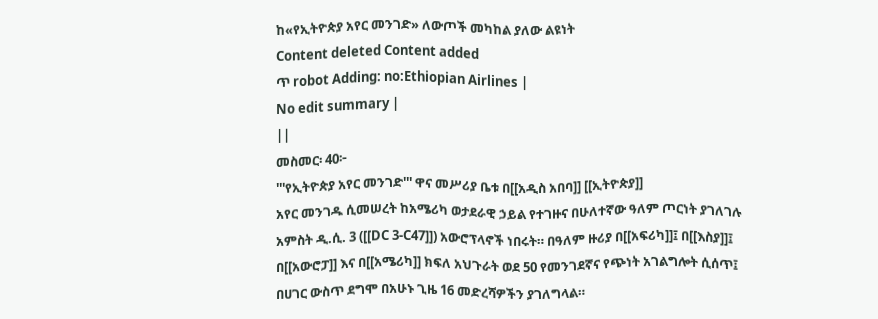ከ«የኢትዮጵያ አየር መንገድ» ለውጦች መካከል ያለው ልዩነት
Content deleted Content added
ጥ robot Adding: no:Ethiopian Airlines |
No edit summary |
||
መስመር፡ 40፦
'''የኢትዮጵያ አየር መንገድ''' ዋና መሥሪያ ቤቱ በ[[አዲስ አበባ]] [[ኢትዮጵያ]]
አየር መንገዱ ሲመሠረት ከአሜሪካ ወታደራዊ ኃይል የተገዙና በሁለተኛው ዓለም ጦርነት ያገለገሉ አምስት ዲ.ሲ. 3 ([[DC 3-C47]]) አውሮፕላኖች ነበሩት። በዓለም ዙሪያ በ[[አፍሪካ]]፤ በ[[እስያ]]፤ በ[[አውሮፓ]] እና በ[[አሜሪካ]] ክፍለ አህጉራት ወደ 50 የመንገደኛና የጭነት አገልግሎት ሲሰጥ፤ በሀገር ውስጥ ደግሞ በአሁኑ ጊዜ 16 መድረሻዎችን ያገለግላል።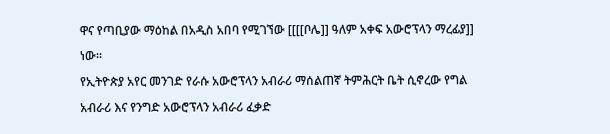ዋና የጣቢያው ማዕከል በአዲስ አበባ የሚገኘው [[[[ቦሌ]] ዓለም አቀፍ አውሮፕላን ማረፊያ]] ነው።
የኢትዮጵያ አየር መንገድ የራሱ አውሮፕላን አብራሪ ማሰልጠኛ ትምሕርት ቤት ሲኖረው የግል አብራሪ እና የንግድ አውሮፕላን አብራሪ ፈቃድ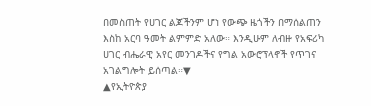በመስጠት የሀገር ልጆችንም ሆነ የውጭ ዜጎችን በማሰልጠን እስከ አርባ ዓመት ልምምድ አለው። እንዲሁም ለብዙ የአፍሪካ ሀገር ብሔራዊ አየር መንገዶችና የግል አውሮፕላኖች የጥገና አገልግሎት ይሰጣል።▼
▲የኢትዮጵያ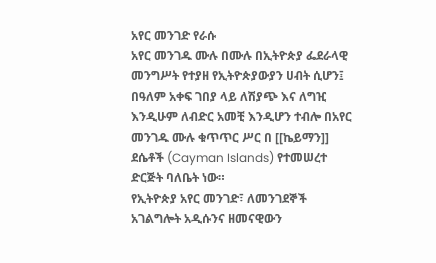አየር መንገድ የራሱ
አየር መንገዱ ሙሉ በሙሉ በኢትዮጵያ ፌደራላዊ መንግሥት የተያዘ የኢትዮጵያውያን ሀብት ሲሆን፤ በዓለም አቀፍ ገበያ ላይ ለሽያጭ እና ለግዢ እንዲሁም ለብድር አመቺ እንዲሆን ተብሎ በአየር መንገዱ ሙሉ ቁጥጥር ሥር በ [[ኬይማን]] ደሴቶች (Cayman Islands) የተመሠረተ ድርጅት ባለቤት ነው።
የኢትዮጵያ አየር መንገድ፣ ለመንገደኞች አገልግሎት አዲሱንና ዘመናዊውን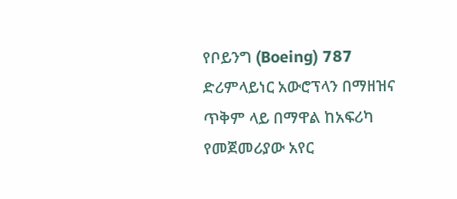የቦይንግ (Boeing) 787 ድሪምላይነር አውሮፕላን በማዘዝና ጥቅም ላይ በማዋል ከአፍሪካ የመጀመሪያው አየር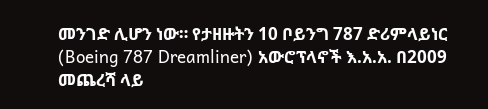መንገድ ሊሆን ነው። የታዘዙትን 10 ቦይንግ 787 ድሪምላይነር (Boeing 787 Dreamliner) አውሮፕላኖች እ.አ.አ. በ2009 መጨረሻ ላይ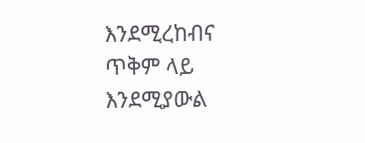እንደሚረከብና ጥቅም ላይ እንደሚያውል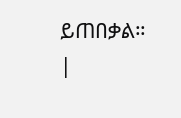ይጠበቃል።
|